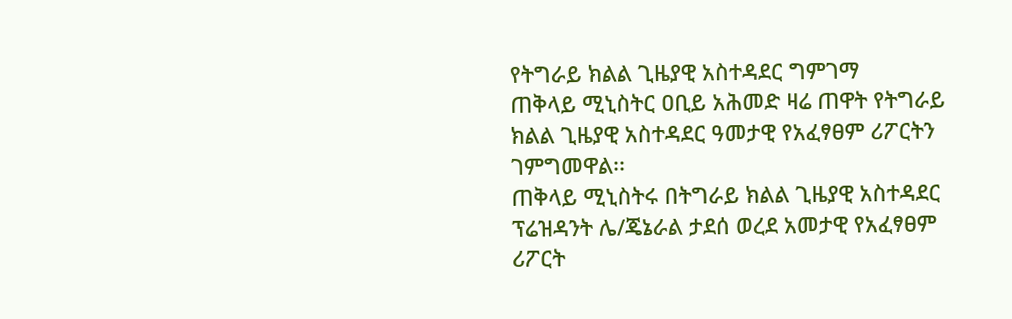የትግራይ ክልል ጊዜያዊ አስተዳደር ግምገማ
ጠቅላይ ሚኒስትር ዐቢይ አሕመድ ዛሬ ጠዋት የትግራይ ክልል ጊዜያዊ አስተዳደር ዓመታዊ የአፈፃፀም ሪፖርትን ገምግመዋል፡፡
ጠቅላይ ሚኒስትሩ በትግራይ ክልል ጊዜያዊ አስተዳደር ፕሬዝዳንት ሌ/ጄኔራል ታደሰ ወረደ አመታዊ የአፈፃፀም ሪፖርት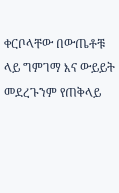ቀርቦላቸው በውጤቶቹ ላይ ግምገማ እና ውይይት መደረጉንም የጠቅላይ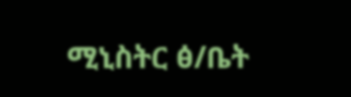ሚኒስትር ፅ/ቤት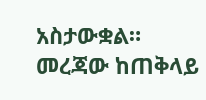አስታውቋል።
መረጃው ከጠቅላይ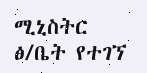ሚኒስትር ፅ/ቤት የተገኘ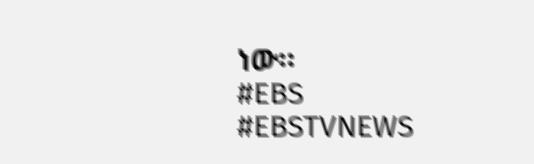ነው።
#EBS
#EBSTVNEWS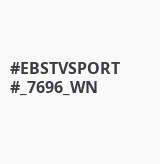#EBSTVSPORT
#_7696_WN